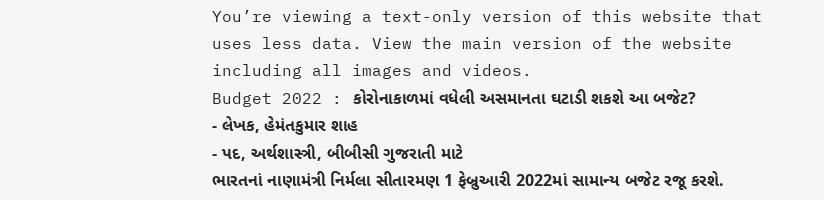You’re viewing a text-only version of this website that uses less data. View the main version of the website including all images and videos.
Budget 2022 : કોરોનાકાળમાં વધેલી અસમાનતા ઘટાડી શકશે આ બજેટ?
- લેખક, હેમંતકુમાર શાહ
- પદ, અર્થશાસ્ત્રી, બીબીસી ગુજરાતી માટે
ભારતનાં નાણામંત્રી નિર્મલા સીતારમણ 1 ફેબ્રુઆરી 2022માં સામાન્ય બજેટ રજૂ કરશે.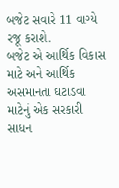બજેટ સવારે 11 વાગ્યે રજૂ કરાશે.
બજેટ એ આર્થિક વિકાસ માટે અને આર્થિક અસમાનતા ઘટાડવા માટેનું એક સરકારી સાધન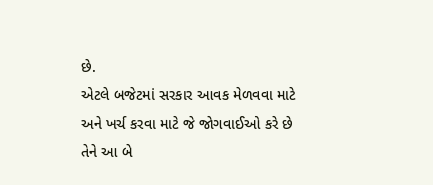છે.
એટલે બજેટમાં સરકાર આવક મેળવવા માટે અને ખર્ચ કરવા માટે જે જોગવાઈઓ કરે છે તેને આ બે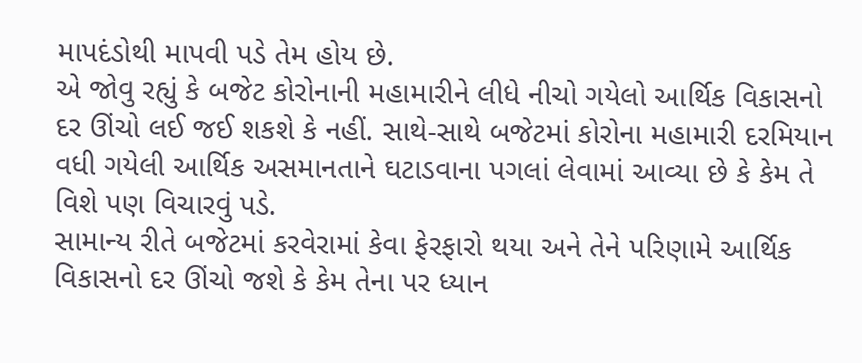માપદંડોથી માપવી પડે તેમ હોય છે.
એ જોવુ રહ્યું કે બજેટ કોરોનાની મહામારીને લીધે નીચો ગયેલો આર્થિક વિકાસનો દર ઊંચો લઈ જઈ શકશે કે નહીં. સાથે-સાથે બજેટમાં કોરોના મહામારી દરમિયાન વધી ગયેલી આર્થિક અસમાનતાને ઘટાડવાના પગલાં લેવામાં આવ્યા છે કે કેમ તે વિશે પણ વિચારવું પડે.
સામાન્ય રીતે બજેટમાં કરવેરામાં કેવા ફેરફારો થયા અને તેને પરિણામે આર્થિક વિકાસનો દર ઊંચો જશે કે કેમ તેના પર ધ્યાન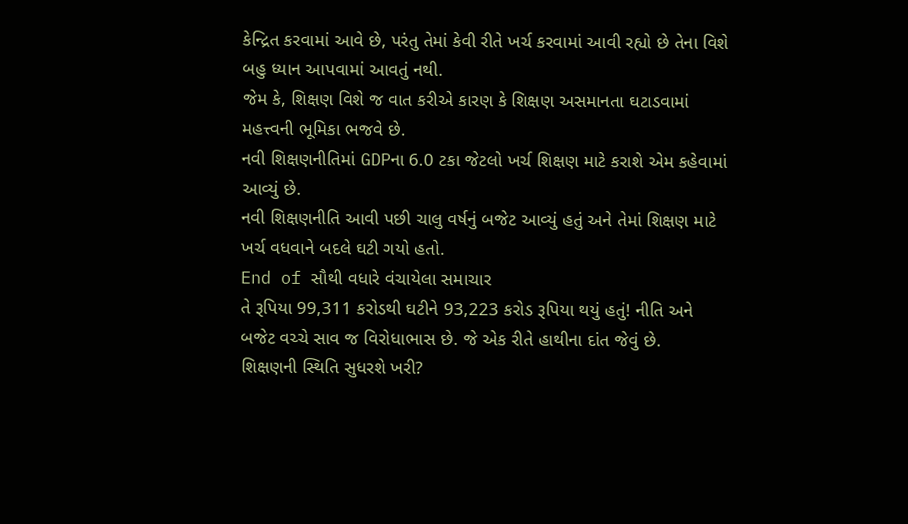કેન્દ્રિત કરવામાં આવે છે, પરંતુ તેમાં કેવી રીતે ખર્ચ કરવામાં આવી રહ્યો છે તેના વિશે બહુ ધ્યાન આપવામાં આવતું નથી.
જેમ કે, શિક્ષણ વિશે જ વાત કરીએ કારણ કે શિક્ષણ અસમાનતા ઘટાડવામાં મહત્ત્વની ભૂમિકા ભજવે છે.
નવી શિક્ષણનીતિમાં GDPના 6.0 ટકા જેટલો ખર્ચ શિક્ષણ માટે કરાશે એમ કહેવામાં આવ્યું છે.
નવી શિક્ષણનીતિ આવી પછી ચાલુ વર્ષનું બજેટ આવ્યું હતું અને તેમાં શિક્ષણ માટે ખર્ચ વધવાને બદલે ઘટી ગયો હતો.
End of સૌથી વધારે વંચાયેલા સમાચાર
તે રૂપિયા 99,311 કરોડથી ઘટીને 93,223 કરોડ રૂપિયા થયું હતું! નીતિ અને બજેટ વચ્ચે સાવ જ વિરોધાભાસ છે. જે એક રીતે હાથીના દાંત જેવું છે.
શિક્ષણની સ્થિતિ સુધરશે ખરી?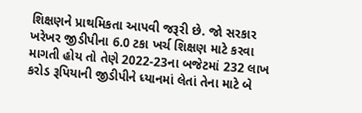શિક્ષણને પ્રાથમિકતા આપવી જરૂરી છે. જો સરકાર ખરેખર જીડીપીના 6.0 ટકા ખર્ચ શિક્ષણ માટે કરવા માગતી હોય તો તેણે 2022-23ના બજેટમાં 232 લાખ કરોડ રૂપિયાની જીડીપીને ધ્યાનમાં લેતાં તેના માટે બે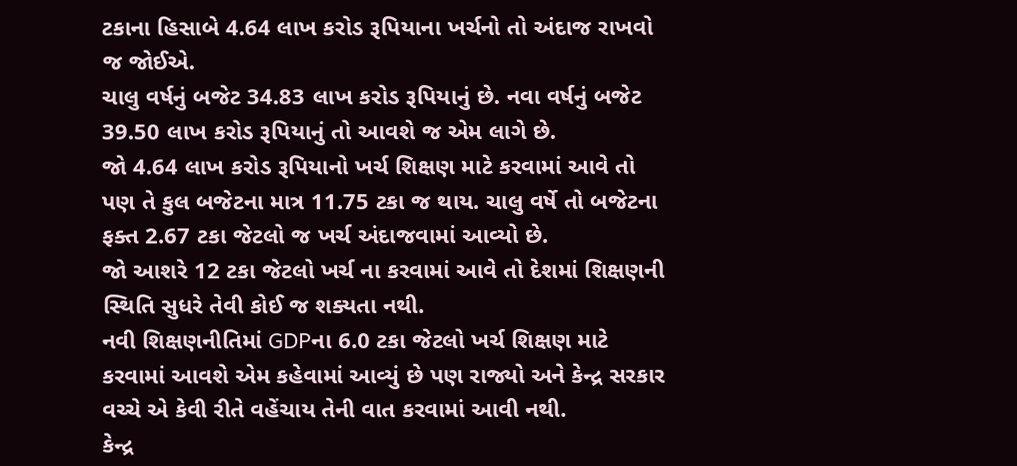ટકાના હિસાબે 4.64 લાખ કરોડ રૂપિયાના ખર્ચનો તો અંદાજ રાખવો જ જોઈએ.
ચાલુ વર્ષનું બજેટ 34.83 લાખ કરોડ રૂપિયાનું છે. નવા વર્ષનું બજેટ 39.50 લાખ કરોડ રૂપિયાનું તો આવશે જ એમ લાગે છે.
જો 4.64 લાખ કરોડ રૂપિયાનો ખર્ચ શિક્ષણ માટે કરવામાં આવે તો પણ તે કુલ બજેટના માત્ર 11.75 ટકા જ થાય. ચાલુ વર્ષે તો બજેટના ફક્ત 2.67 ટકા જેટલો જ ખર્ચ અંદાજવામાં આવ્યો છે.
જો આશરે 12 ટકા જેટલો ખર્ચ ના કરવામાં આવે તો દેશમાં શિક્ષણની સ્થિતિ સુધરે તેવી કોઈ જ શક્યતા નથી.
નવી શિક્ષણનીતિમાં GDPના 6.0 ટકા જેટલો ખર્ચ શિક્ષણ માટે કરવામાં આવશે એમ કહેવામાં આવ્યું છે પણ રાજ્યો અને કેન્દ્ર સરકાર વચ્ચે એ કેવી રીતે વહેંચાય તેની વાત કરવામાં આવી નથી.
કેન્દ્ર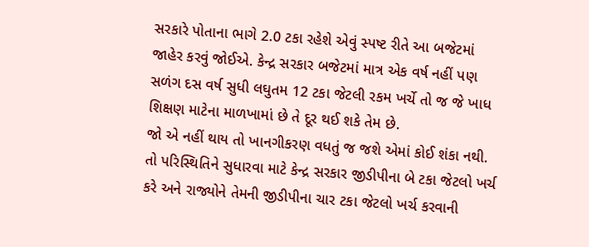સરકારે પોતાના ભાગે 2.0 ટકા રહેશે એવું સ્પષ્ટ રીતે આ બજેટમાં જાહેર કરવું જોઈએ. કેન્દ્ર સરકાર બજેટમાં માત્ર એક વર્ષ નહીં પણ સળંગ દસ વર્ષ સુધી લઘુતમ 12 ટકા જેટલી રકમ ખર્ચે તો જ જે ખાધ શિક્ષણ માટેના માળખામાં છે તે દૂર થઈ શકે તેમ છે.
જો એ નહીં થાય તો ખાનગીકરણ વધતું જ જશે એમાં કોઈ શંકા નથી.
તો પરિસ્થિતિને સુધારવા માટે કેન્દ્ર સરકાર જીડીપીના બે ટકા જેટલો ખર્ચ કરે અને રાજ્યોને તેમની જીડીપીના ચાર ટકા જેટલો ખર્ચ કરવાની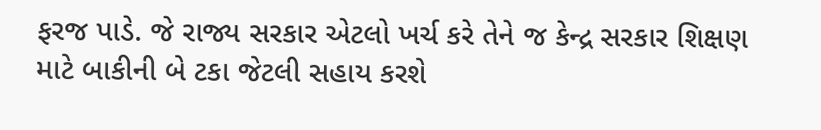ફરજ પાડે. જે રાજ્ય સરકાર એટલો ખર્ચ કરે તેને જ કેન્દ્ર સરકાર શિક્ષણ માટે બાકીની બે ટકા જેટલી સહાય કરશે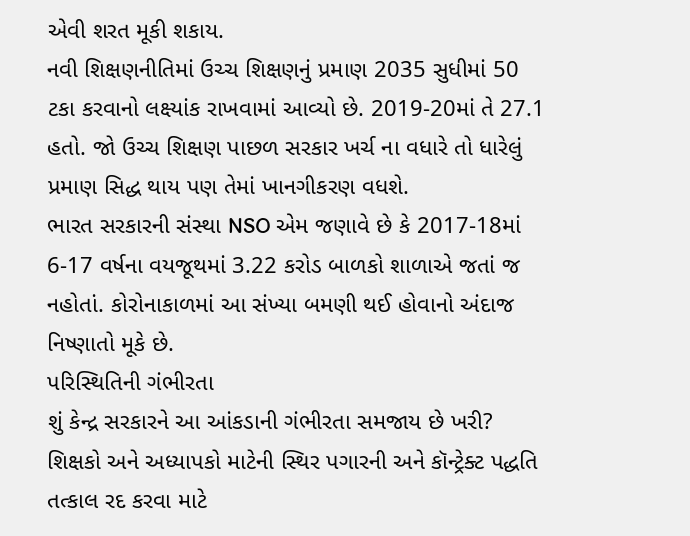એવી શરત મૂકી શકાય.
નવી શિક્ષણનીતિમાં ઉચ્ચ શિક્ષણનું પ્રમાણ 2035 સુધીમાં 50 ટકા કરવાનો લક્ષ્યાંક રાખવામાં આવ્યો છે. 2019-20માં તે 27.1 હતો. જો ઉચ્ચ શિક્ષણ પાછળ સરકાર ખર્ચ ના વધારે તો ધારેલું પ્રમાણ સિદ્ધ થાય પણ તેમાં ખાનગીકરણ વધશે.
ભારત સરકારની સંસ્થા NSO એમ જણાવે છે કે 2017-18માં 6-17 વર્ષના વયજૂથમાં 3.22 કરોડ બાળકો શાળાએ જતાં જ નહોતાં. કોરોનાકાળમાં આ સંખ્યા બમણી થઈ હોવાનો અંદાજ નિષ્ણાતો મૂકે છે.
પરિસ્થિતિની ગંભીરતા
શું કેન્દ્ર સરકારને આ આંકડાની ગંભીરતા સમજાય છે ખરી?
શિક્ષકો અને અધ્યાપકો માટેની સ્થિર પગારની અને કૉન્ટ્રેક્ટ પદ્ધતિ તત્કાલ રદ કરવા માટે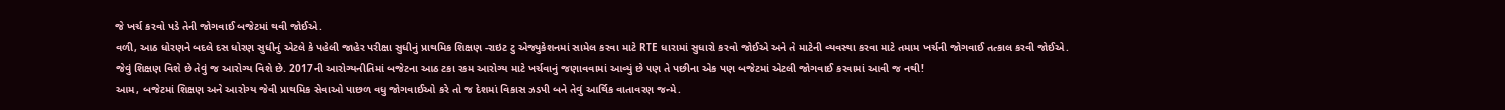જે ખર્ચ કરવો પડે તેની જોગવાઈ બજેટમાં થવી જોઈએ.
વળી, આઠ ધોરણને બદલે દસ ધોરણ સુધીનું એટલે કે પહેલી જાહેર પરીક્ષા સુધીનું પ્રાથમિક શિક્ષણ -રાઇટ ટુ એજ્યુકેશનમાં સામેલ કરવા માટે RTE ધારામાં સુધારો કરવો જોઈએ અને તે માટેની વ્યવસ્થા કરવા માટે તમામ ખર્ચની જોગવાઈ તત્કાલ કરવી જોઈએ.
જેવું શિક્ષણ વિશે છે તેવું જ આરોગ્ય વિશે છે. 2017ની આરોગ્યનીતિમાં બજેટના આઠ ટકા રકમ આરોગ્ય માટે ખર્ચવાનું જણાવવામાં આવ્યું છે પણ તે પછીના એક પણ બજેટમાં એટલી જોગવાઈ કરવામાં આવી જ નથી!
આમ, બજેટમાં શિક્ષણ અને આરોગ્ય જેવી પ્રાથમિક સેવાઓ પાછળ વધુ જોગવાઈઓ કરે તો જ દેશમાં વિકાસ ઝડપી બને તેવું આર્થિક વાતાવરણ જન્મે.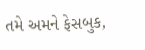તમે અમને ફેસબુક,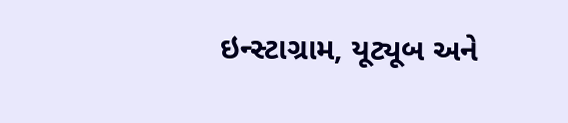ઇન્સ્ટાગ્રામ, યૂટ્યૂબ અને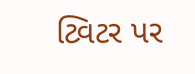ટ્વિટર પર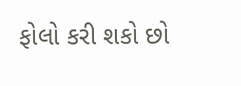ફોલો કરી શકો છો